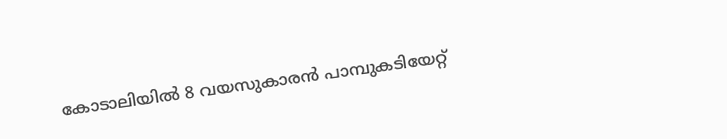കോടാലിയിൽ 8 വയസുകാരൻ പാമ്പുകടിയേറ്റ്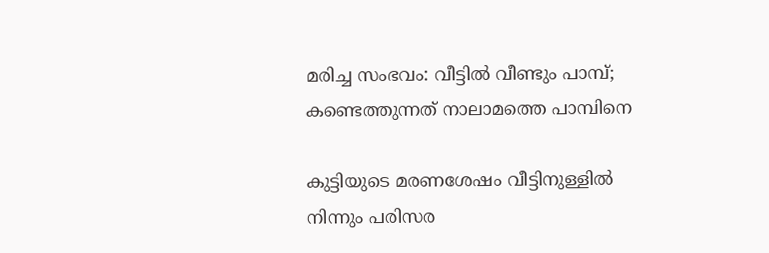മരിച്ച സംഭവം: വീട്ടിൽ വീണ്ടും പാമ്പ്; കണ്ടെത്തുന്നത് നാലാമത്തെ പാമ്പിനെ

കുട്ടിയുടെ മരണശേഷം വീട്ടിനുള്ളിൽ നിന്നും പരിസര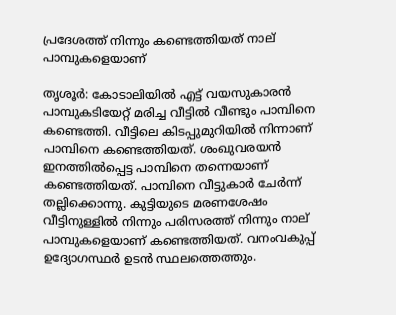പ്രദേശത്ത് നിന്നും കണ്ടെത്തിയത് നാല് പാമ്പുകളെയാണ്

തൃശൂര്‍: കോടാലിയില്‍ എട്ട് വയസുകാരന്‍ പാമ്പുകടിയേറ്റ് മരിച്ച വീട്ടില്‍ വീണ്ടും പാമ്പിനെ കണ്ടെത്തി. വീട്ടിലെ കിടപ്പുമുറിയില്‍ നിന്നാണ് പാമ്പിനെ കണ്ടെത്തിയത്. ശംഖുവരയന്‍ ഇനത്തില്‍പ്പെട്ട പാമ്പിനെ തന്നെയാണ് കണ്ടെത്തിയത്. പാമ്പിനെ വീട്ടുകാര്‍ ചേര്‍ന്ന് തല്ലിക്കൊന്നു. കുട്ടിയുടെ മരണശേഷം വീട്ടിനുള്ളില്‍ നിന്നും പരിസരത്ത് നിന്നും നാല് പാമ്പുകളെയാണ് കണ്ടെത്തിയത്. വനംവകുപ്പ് ഉദ്യോഗസ്ഥര്‍ ഉടന്‍ സ്ഥലത്തെത്തും.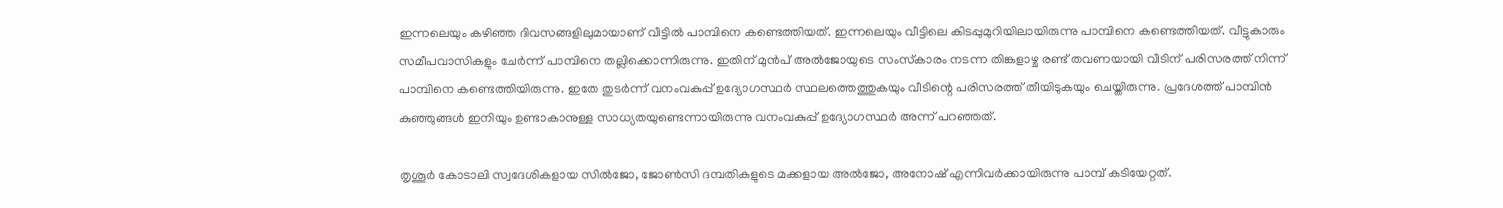ഇന്നലെയും കഴിഞ്ഞ ദിവസങ്ങളിലുമായാണ് വീട്ടില്‍ പാമ്പിനെ കണ്ടെത്തിയത്. ഇന്നലെയും വീട്ടിലെ കിടപ്പുമുറിയിലായിരുന്നു പാമ്പിനെ കണ്ടെത്തിയത്. വീട്ടുകാരും സമീപവാസികളും ചേര്‍ന്ന് പാമ്പിനെ തല്ലിക്കൊന്നിരുന്നു. ഇതിന് മുന്‍പ് അല്‍ജോയുടെ സംസ്‌കാരം നടന്ന തിങ്കളാഴ്ച രണ്ട് തവണയായി വീടിന് പരിസരത്ത് നിന്ന് പാമ്പിനെ കണ്ടെത്തിയിരുന്നു. ഇതേ തുടര്‍ന്ന് വനംവകുപ്പ് ഉദ്യോഗസ്ഥര്‍ സ്ഥലത്തെത്തുകയും വീടിന്റെ പരിസരത്ത് തീയിടുകയും ചെയ്തിരുന്നു. പ്രദേശത്ത് പാമ്പിന്‍ കുഞ്ഞുങ്ങള്‍ ഇനിയും ഉണ്ടാകാനുള്ള സാധ്യതയുണ്ടെന്നായിരുന്നു വനംവകുപ്പ് ഉദ്യോഗസ്ഥര്‍ അന്ന് പറഞ്ഞത്.

തൃശൂര്‍ കോടാലി സ്വദേശികളായ സില്‍ജോ, ജോണ്‍സി ദമ്പതികളുടെ മക്കളായ അല്‍ജോ, അനോഷ് എന്നിവര്‍ക്കായിരുന്നു പാമ്പ് കടിയേറ്റത്.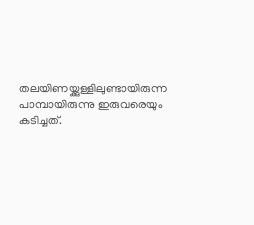തലയിണയ്ക്കുള്ളിലുണ്ടായിരുന്ന പാമ്പായിരുന്നു ഇരുവരെയും കടിച്ചത്.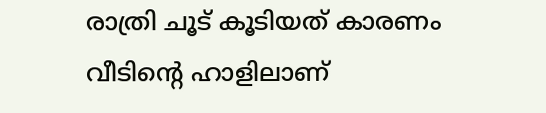രാത്രി ചൂട് കൂടിയത് കാരണം വീടിന്റെ ഹാളിലാണ്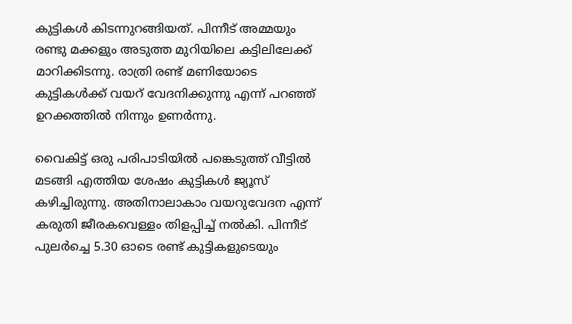കുട്ടികള്‍ കിടന്നുറങ്ങിയത്. പിന്നീട് അമ്മയും രണ്ടു മക്കളും അടുത്ത മുറിയിലെ കട്ടിലിലേക്ക് മാറിക്കിടന്നു. രാത്രി രണ്ട് മണിയോടെ കുട്ടികള്‍ക്ക് വയറ് വേദനിക്കുന്നു എന്ന് പറഞ്ഞ് ഉറക്കത്തില്‍ നിന്നും ഉണര്‍ന്നു.

വൈകിട്ട് ഒരു പരിപാടിയില്‍ പങ്കെടുത്ത് വീട്ടില്‍ മടങ്ങി എത്തിയ ശേഷം കുട്ടികള്‍ ജ്യൂസ് കഴിച്ചിരുന്നു. അതിനാലാകാം വയറുവേദന എന്ന് കരുതി ജീരകവെള്ളം തിളപ്പിച്ച് നല്‍കി. പിന്നീട് പുലര്‍ച്ചെ 5.30 ഓടെ രണ്ട് കുട്ടികളുടെയും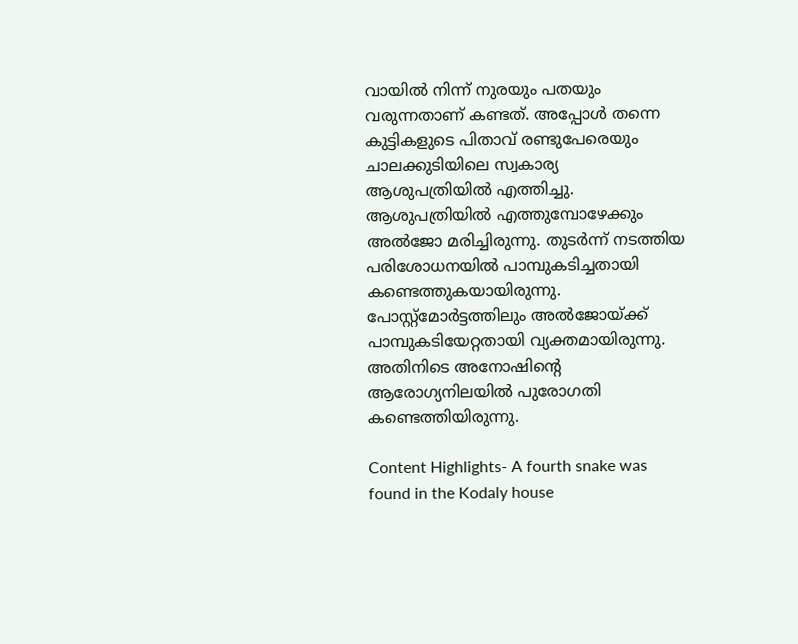വായില്‍ നിന്ന് നുരയും പതയും വരുന്നതാണ് കണ്ടത്. അപ്പോള്‍ തന്നെ കുട്ടികളുടെ പിതാവ് രണ്ടുപേരെയും ചാലക്കുടിയിലെ സ്വകാര്യ ആശുപത്രിയില്‍ എത്തിച്ചു. ആശുപത്രിയില്‍ എത്തുമ്പോഴേക്കും അല്‍ജോ മരിച്ചിരുന്നു. തുടര്‍ന്ന് നടത്തിയ പരിശോധനയില്‍ പാമ്പുകടിച്ചതായി കണ്ടെത്തുകയായിരുന്നു. പോസ്റ്റ്മോര്‍ട്ടത്തിലും അല്‍ജോയ്ക്ക് പാമ്പുകടിയേറ്റതായി വ്യക്തമായിരുന്നു. അതിനിടെ അനോഷിന്റെ ആരോഗ്യനിലയില്‍ പുരോഗതി കണ്ടെത്തിയിരുന്നു.

Content Highlights- A fourth snake was found in the Kodaly house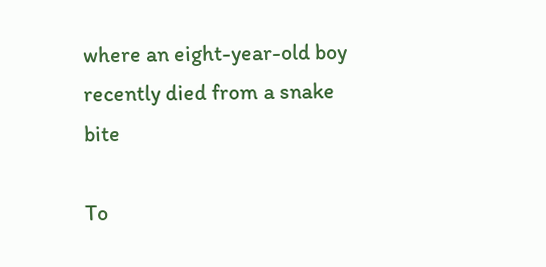where an eight-year-old boy recently died from a snake bite

To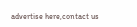advertise here,contact us